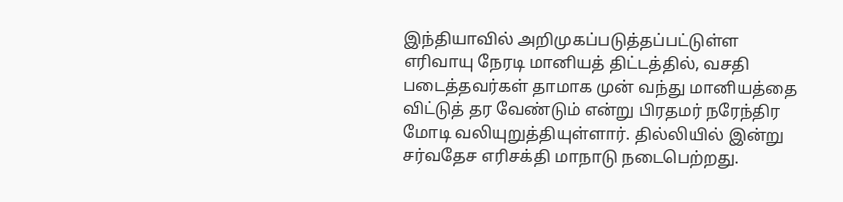இந்தியாவில் அறிமுகப்படுத்தப்பட்டுள்ள எரிவாயு நேரடி மானியத் திட்டத்தில், வசதி படைத்தவர்கள் தாமாக முன் வந்து மானியத்தை விட்டுத் தர வேண்டும் என்று பிரதமர் நரேந்திர மோடி வலியுறுத்தியுள்ளார். தில்லியில் இன்று சர்வதேச எரிசக்தி மாநாடு நடைபெற்றது.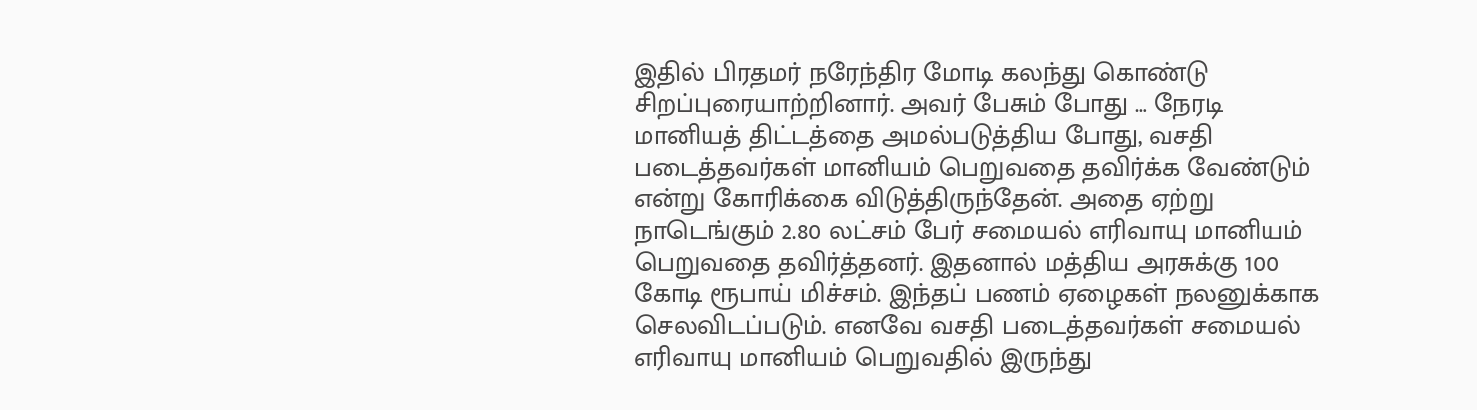இதில் பிரதமர் நரேந்திர மோடி கலந்து கொண்டு சிறப்புரையாற்றினார். அவர் பேசும் போது … நேரடி மானியத் திட்டத்தை அமல்படுத்திய போது, வசதி படைத்தவர்கள் மானியம் பெறுவதை தவிர்க்க வேண்டும் என்று கோரிக்கை விடுத்திருந்தேன். அதை ஏற்று நாடெங்கும் 2.80 லட்சம் பேர் சமையல் எரிவாயு மானியம் பெறுவதை தவிர்த்தனர். இதனால் மத்திய அரசுக்கு 100 கோடி ரூபாய் மிச்சம். இந்தப் பணம் ஏழைகள் நலனுக்காக செலவிடப்படும். எனவே வசதி படைத்தவர்கள் சமையல் எரிவாயு மானியம் பெறுவதில் இருந்து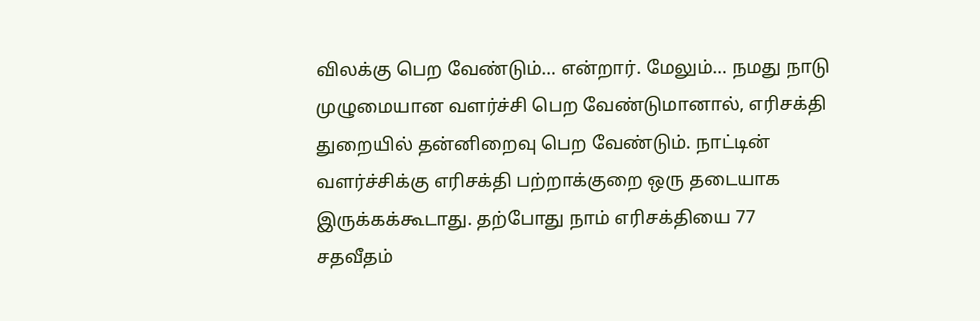விலக்கு பெற வேண்டும்… என்றார். மேலும்… நமது நாடு முழுமையான வளர்ச்சி பெற வேண்டுமானால், எரிசக்தி துறையில் தன்னிறைவு பெற வேண்டும். நாட்டின் வளர்ச்சிக்கு எரிசக்தி பற்றாக்குறை ஒரு தடையாக இருக்கக்கூடாது. தற்போது நாம் எரிசக்தியை 77 சதவீதம்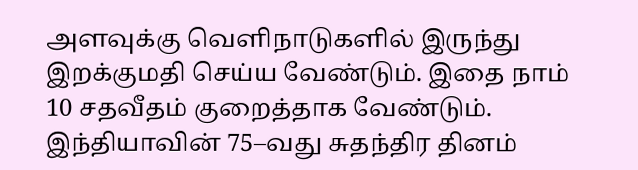அளவுக்கு வெளிநாடுகளில் இருந்து இறக்குமதி செய்ய வேண்டும். இதை நாம் 10 சதவீதம் குறைத்தாக வேண்டும். இந்தியாவின் 75–வது சுதந்திர தினம்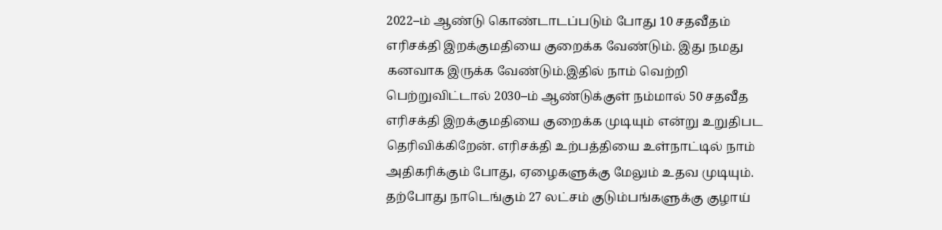2022–ம் ஆண்டு கொண்டாடப்படும் போது 10 சதவீதம் எரிசக்தி இறக்குமதியை குறைக்க வேண்டும். இது நமது கனவாக இருக்க வேண்டும்.இதில் நாம் வெற்றி பெற்றுவிட்டால் 2030–ம் ஆண்டுக்குள் நம்மால் 50 சதவீத எரிசக்தி இறக்குமதியை குறைக்க முடியும் என்று உறுதிபட தெரிவிக்கிறேன். எரிசக்தி உற்பத்தியை உள்நாட்டில் நாம் அதிகரிக்கும் போது, ஏழைகளுக்கு மேலும் உதவ முடியும். தற்போது நாடெங்கும் 27 லட்சம் குடும்பங்களுக்கு குழாய்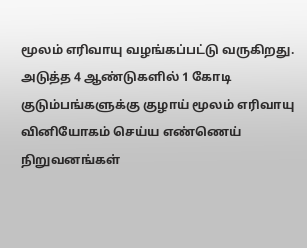மூலம் எரிவாயு வழங்கப்பட்டு வருகிறது. அடுத்த 4 ஆண்டுகளில் 1 கோடி குடும்பங்களுக்கு குழாய் மூலம் எரிவாயு வினியோகம் செய்ய எண்ணெய் நிறுவனங்கள்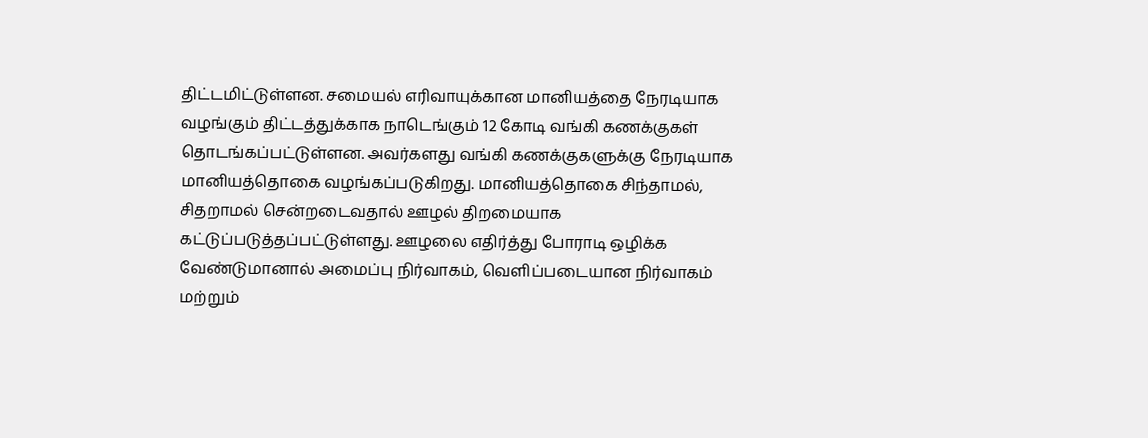திட்டமிட்டுள்ளன. சமையல் எரிவாயுக்கான மானியத்தை நேரடியாக வழங்கும் திட்டத்துக்காக நாடெங்கும் 12 கோடி வங்கி கணக்குகள் தொடங்கப்பட்டுள்ளன. அவர்களது வங்கி கணக்குகளுக்கு நேரடியாக மானியத்தொகை வழங்கப்படுகிறது. மானியத்தொகை சிந்தாமல், சிதறாமல் சென்றடைவதால் ஊழல் திறமையாக கட்டுப்படுத்தப்பட்டுள்ளது. ஊழலை எதிர்த்து போராடி ஒழிக்க வேண்டுமானால் அமைப்பு நிர்வாகம், வெளிப்படையான நிர்வாகம் மற்றும்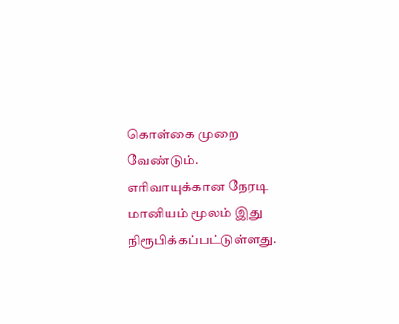கொள்கை முறை வேண்டும். எரிவாயுக்கான நேரடி மானியம் மூலம் இது நிரூபிக்கப்பட்டுள்ளது.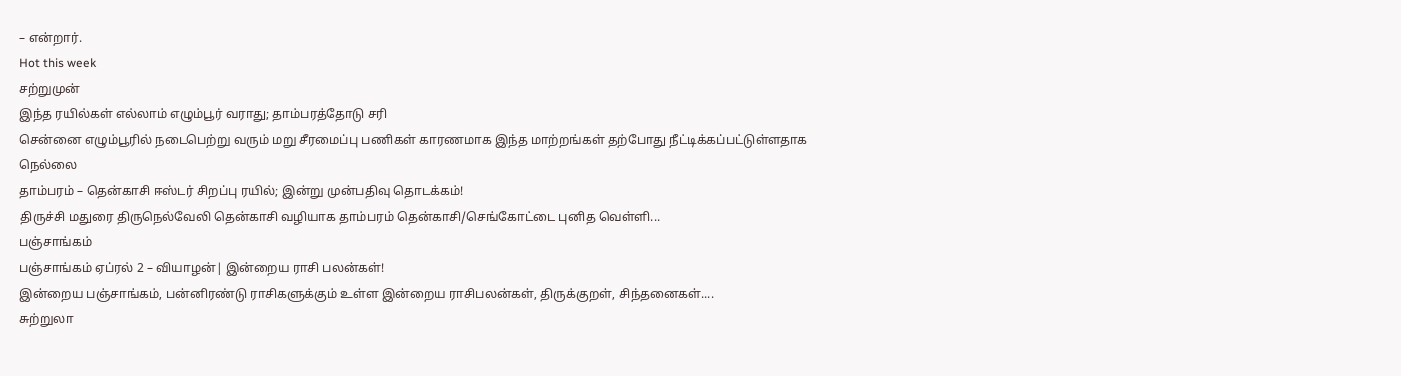– என்றார்.
Hot this week
சற்றுமுன்
இந்த ரயில்கள் எல்லாம் எழும்பூர் வராது; தாம்பரத்தோடு சரி
சென்னை எழும்பூரில் நடைபெற்று வரும் மறு சீரமைப்பு பணிகள் காரணமாக இந்த மாற்றங்கள் தற்போது நீட்டிக்கப்பட்டுள்ளதாக
நெல்லை
தாம்பரம் – தென்காசி ஈஸ்டர் சிறப்பு ரயில்; இன்று முன்பதிவு தொடக்கம்!
திருச்சி மதுரை திருநெல்வேலி தென்காசி வழியாக தாம்பரம் தென்காசி/செங்கோட்டை புனித வெள்ளி...
பஞ்சாங்கம்
பஞ்சாங்கம் ஏப்ரல் 2 – வியாழன்| இன்றைய ராசி பலன்கள்!
இன்றைய பஞ்சாங்கம், பன்னிரண்டு ராசிகளுக்கும் உள்ள இன்றைய ராசிபலன்கள், திருக்குறள், சிந்தனைகள்....
சுற்றுலா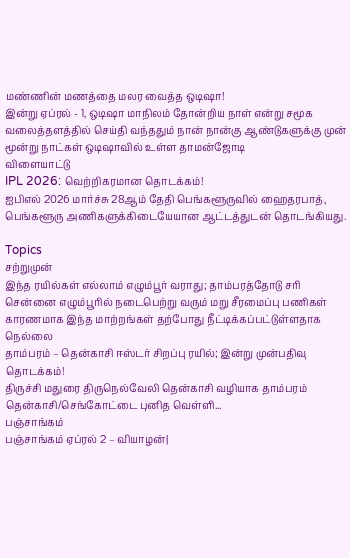மண்ணின் மணத்தை மலர வைத்த ஒடிஷா!
இன்று ஏப்ரல் - 1, ஒடிஷா மாநிலம் தோன்றிய நாள் என்று சமூக வலைத்தளத்தில் செய்தி வந்ததும் நான் நான்கு ஆண்டுகளுக்கு முன் மூன்று நாட்கள் ஒடிஷாவில் உள்ள தாமன்ஜோடி
விளையாட்டு
IPL 2026: வெற்றிகரமான தொடக்கம்!
ஐபிஎல் 2026 மார்ச்சு 28ஆம் தேதி பெங்களூருவில் ஹைதரபாத், பெங்களூரு அணிகளுக்கிடையேயான ஆட்டத்துடன் தொடங்கியது.

Topics
சற்றுமுன்
இந்த ரயில்கள் எல்லாம் எழும்பூர் வராது; தாம்பரத்தோடு சரி
சென்னை எழும்பூரில் நடைபெற்று வரும் மறு சீரமைப்பு பணிகள் காரணமாக இந்த மாற்றங்கள் தற்போது நீட்டிக்கப்பட்டுள்ளதாக
நெல்லை
தாம்பரம் – தென்காசி ஈஸ்டர் சிறப்பு ரயில்; இன்று முன்பதிவு தொடக்கம்!
திருச்சி மதுரை திருநெல்வேலி தென்காசி வழியாக தாம்பரம் தென்காசி/செங்கோட்டை புனித வெள்ளி...
பஞ்சாங்கம்
பஞ்சாங்கம் ஏப்ரல் 2 – வியாழன்|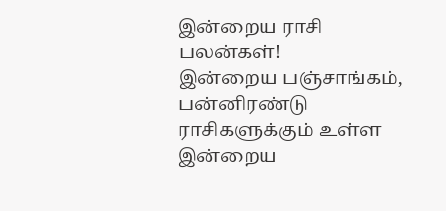இன்றைய ராசி பலன்கள்!
இன்றைய பஞ்சாங்கம், பன்னிரண்டு ராசிகளுக்கும் உள்ள இன்றைய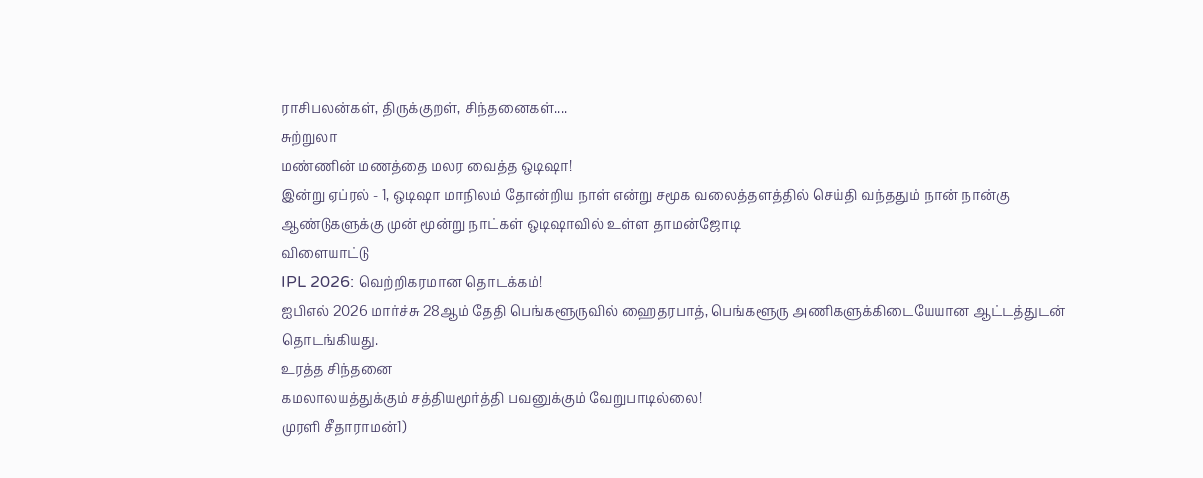ராசிபலன்கள், திருக்குறள், சிந்தனைகள்....
சுற்றுலா
மண்ணின் மணத்தை மலர வைத்த ஒடிஷா!
இன்று ஏப்ரல் - 1, ஒடிஷா மாநிலம் தோன்றிய நாள் என்று சமூக வலைத்தளத்தில் செய்தி வந்ததும் நான் நான்கு ஆண்டுகளுக்கு முன் மூன்று நாட்கள் ஒடிஷாவில் உள்ள தாமன்ஜோடி
விளையாட்டு
IPL 2026: வெற்றிகரமான தொடக்கம்!
ஐபிஎல் 2026 மார்ச்சு 28ஆம் தேதி பெங்களூருவில் ஹைதரபாத், பெங்களூரு அணிகளுக்கிடையேயான ஆட்டத்துடன் தொடங்கியது.
உரத்த சிந்தனை
கமலாலயத்துக்கும் சத்தியமூர்த்தி பவனுக்கும் வேறுபாடில்லை!
முரளி சீதாராமன்1)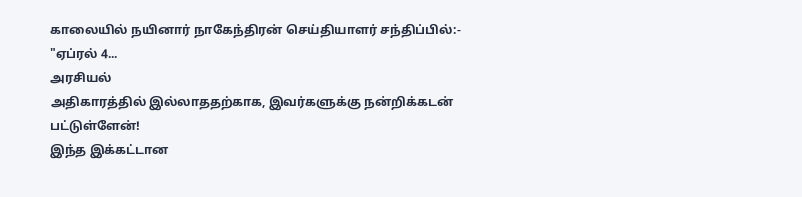காலையில் நயினார் நாகேந்திரன் செய்தியாளர் சந்திப்பில்:- "ஏப்ரல் 4...
அரசியல்
அதிகாரத்தில் இல்லாததற்காக, இவர்களுக்கு நன்றிக்கடன் பட்டுள்ளேன்!
இந்த இக்கட்டான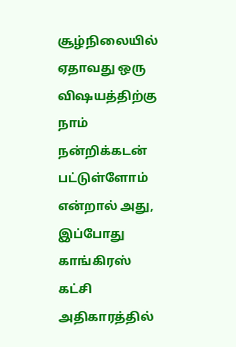சூழ்நிலையில் ஏதாவது ஒரு விஷயத்திற்கு நாம் நன்றிக்கடன் பட்டுள்ளோம் என்றால் அது, இப்போது காங்கிரஸ் கட்சி அதிகாரத்தில்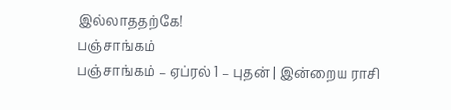இல்லாததற்கே!
பஞ்சாங்கம்
பஞ்சாங்கம் – ஏப்ரல் 1 – புதன் | இன்றைய ராசி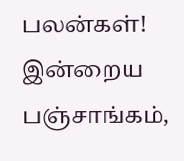பலன்கள்!
இன்றைய பஞ்சாங்கம்,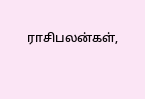ராசிபலன்கள்,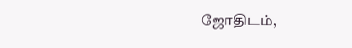ஜோதிடம்,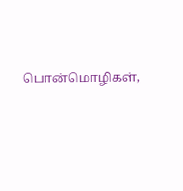பொன்மொழிகள்,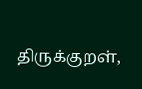திருக்குறள்,